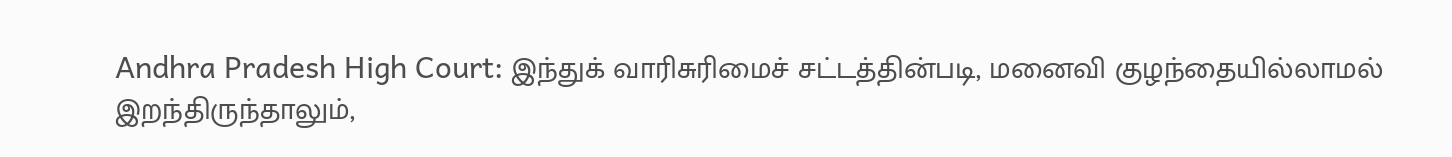Andhra Pradesh High Court: இந்துக் வாரிசுரிமைச் சட்டத்தின்படி, மனைவி குழந்தையில்லாமல் இறந்திருந்தாலும்,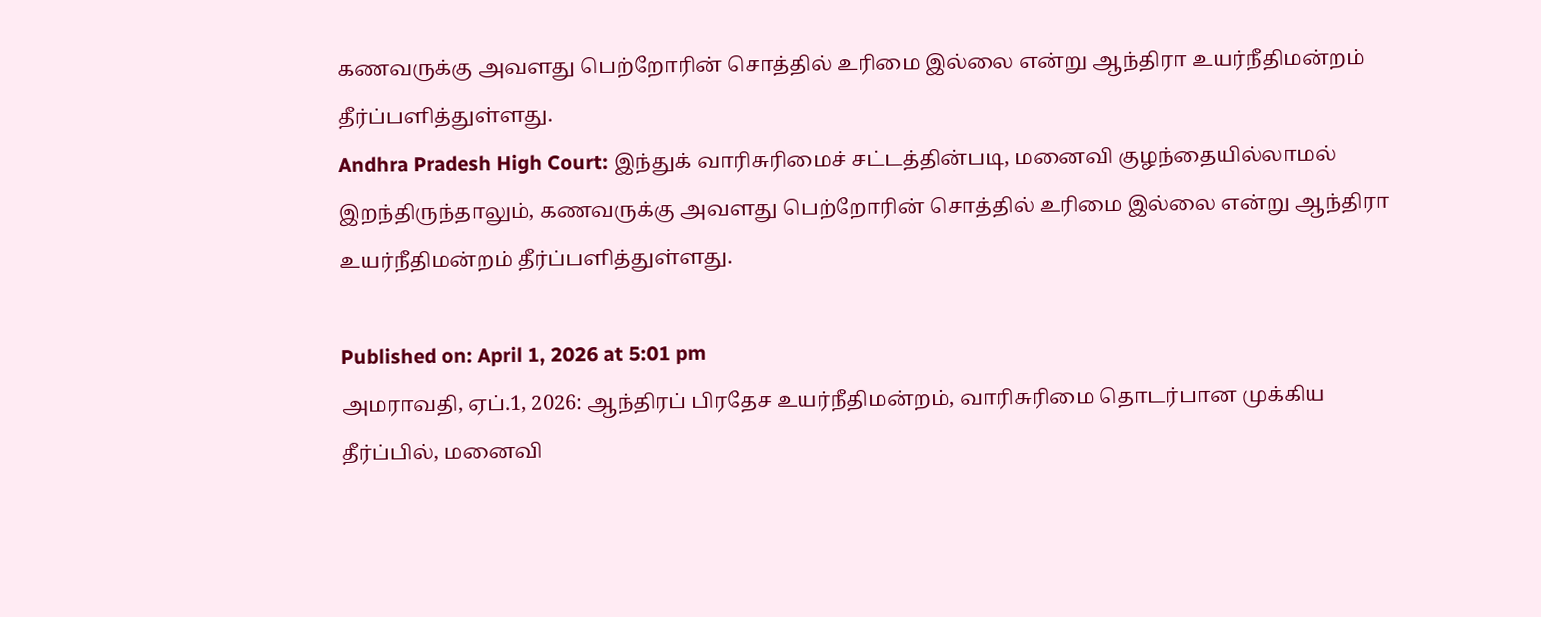கணவருக்கு அவளது பெற்றோரின் சொத்தில் உரிமை இல்லை என்று ஆந்திரா உயர்நீதிமன்றம் தீர்ப்பளித்துள்ளது.
Andhra Pradesh High Court: இந்துக் வாரிசுரிமைச் சட்டத்தின்படி, மனைவி குழந்தையில்லாமல் இறந்திருந்தாலும், கணவருக்கு அவளது பெற்றோரின் சொத்தில் உரிமை இல்லை என்று ஆந்திரா உயர்நீதிமன்றம் தீர்ப்பளித்துள்ளது.

Published on: April 1, 2026 at 5:01 pm
அமராவதி, ஏப்.1, 2026: ஆந்திரப் பிரதேச உயர்நீதிமன்றம், வாரிசுரிமை தொடர்பான முக்கிய தீர்ப்பில், மனைவி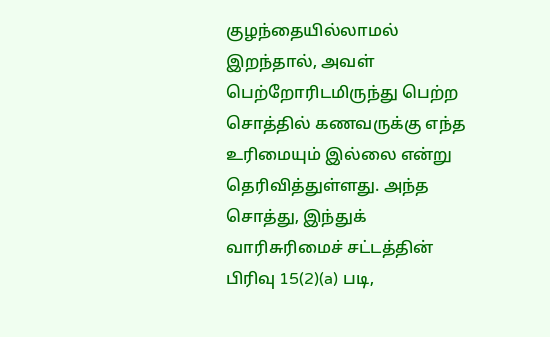குழந்தையில்லாமல் இறந்தால், அவள் பெற்றோரிடமிருந்து பெற்ற சொத்தில் கணவருக்கு எந்த உரிமையும் இல்லை என்று தெரிவித்துள்ளது. அந்த சொத்து, இந்துக் வாரிசுரிமைச் சட்டத்தின் பிரிவு 15(2)(a) படி,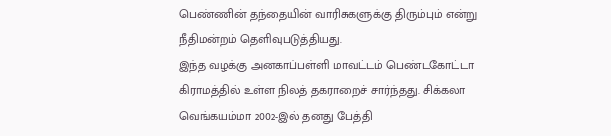பெண்ணின் தந்தையின் வாரிசுகளுக்கு திரும்பும் என்று நீதிமன்றம் தெளிவுபடுத்தியது.
இந்த வழக்கு அனகாப்பள்ளி மாவட்டம் பெண்டகோட்டா கிராமத்தில் உள்ள நிலத் தகராறைச் சார்ந்தது. சிக்கலா வெங்கயம்மா 2002-இல் தனது பேத்தி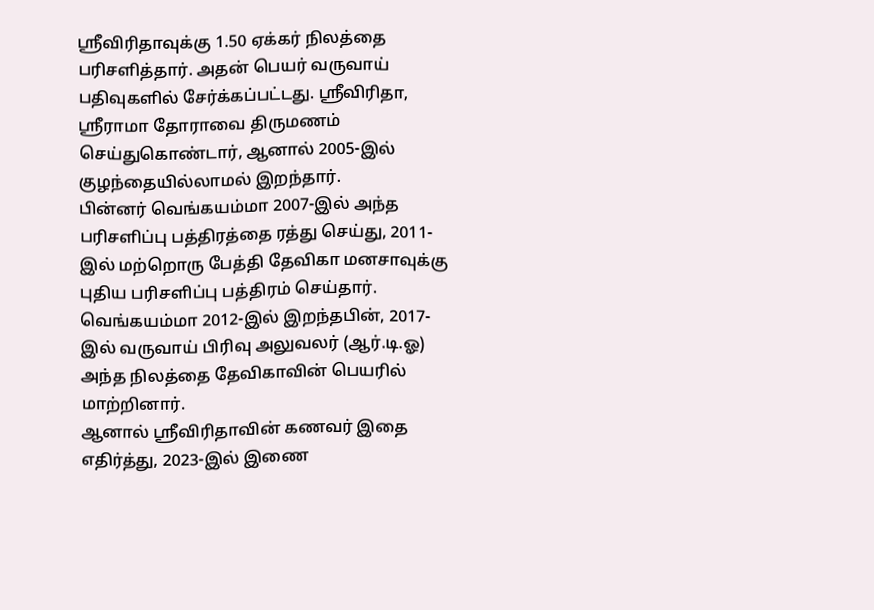ஸ்ரீவிரிதாவுக்கு 1.50 ஏக்கர் நிலத்தை பரிசளித்தார். அதன் பெயர் வருவாய் பதிவுகளில் சேர்க்கப்பட்டது. ஸ்ரீவிரிதா, ஸ்ரீராமா தோராவை திருமணம் செய்துகொண்டார், ஆனால் 2005-இல் குழந்தையில்லாமல் இறந்தார்.
பின்னர் வெங்கயம்மா 2007-இல் அந்த பரிசளிப்பு பத்திரத்தை ரத்து செய்து, 2011-இல் மற்றொரு பேத்தி தேவிகா மனசாவுக்கு புதிய பரிசளிப்பு பத்திரம் செய்தார். வெங்கயம்மா 2012-இல் இறந்தபின், 2017-இல் வருவாய் பிரிவு அலுவலர் (ஆர்.டி.ஓ) அந்த நிலத்தை தேவிகாவின் பெயரில் மாற்றினார்.
ஆனால் ஸ்ரீவிரிதாவின் கணவர் இதை எதிர்த்து, 2023-இல் இணை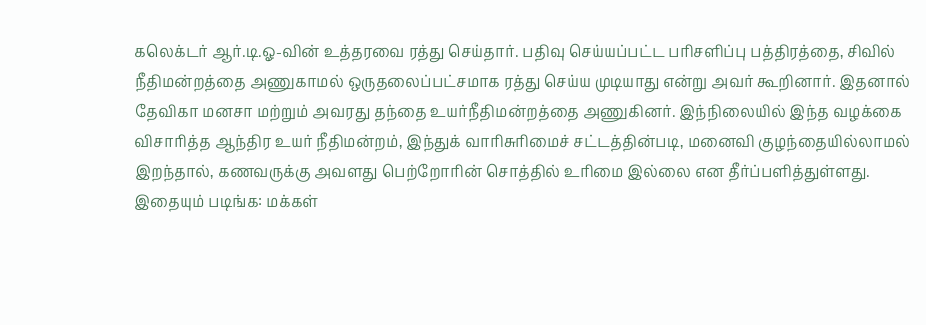கலெக்டர் ஆர்.டி.ஓ-வின் உத்தரவை ரத்து செய்தார். பதிவு செய்யப்பட்ட பரிசளிப்பு பத்திரத்தை, சிவில் நீதிமன்றத்தை அணுகாமல் ஒருதலைப்பட்சமாக ரத்து செய்ய முடியாது என்று அவர் கூறினார். இதனால் தேவிகா மனசா மற்றும் அவரது தந்தை உயர்நீதிமன்றத்தை அணுகினர். இந்நிலையில் இந்த வழக்கை விசாரித்த ஆந்திர உயர் நீதிமன்றம், இந்துக் வாரிசுரிமைச் சட்டத்தின்படி, மனைவி குழந்தையில்லாமல் இறந்தால், கணவருக்கு அவளது பெற்றோரின் சொத்தில் உரிமை இல்லை என தீர்ப்பளித்துள்ளது.
இதையும் படிங்க: மக்கள்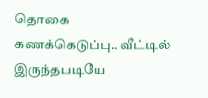தொகை கணக்கெடுப்பு.. வீட்டில் இருந்தபடியே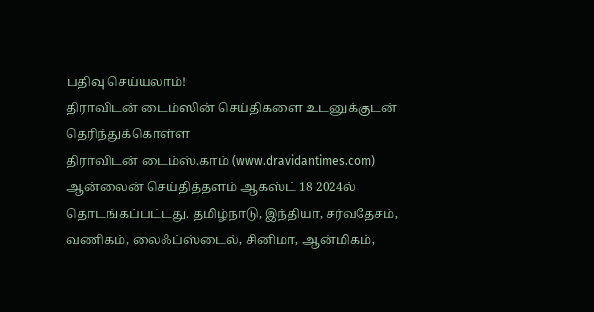பதிவு செய்யலாம்!
திராவிடன் டைம்ஸின் செய்திகளை உடனுக்குடன் தெரிந்துக்கொள்ள
திராவிடன் டைம்ஸ்.காம் (www.dravidantimes.com) ஆன்லைன் செய்தித்தளம் ஆகஸ்ட் 18 2024ல் தொடங்கப்பட்டது. தமிழ்நாடு, இந்தியா, சர்வதேசம், வணிகம், லைஃப்ஸ்டைல், சினிமா, ஆன்மிகம்,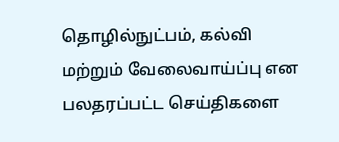தொழில்நுட்பம், கல்வி மற்றும் வேலைவாய்ப்பு என பலதரப்பட்ட செய்திகளை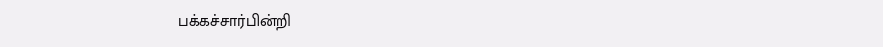பக்கச்சார்பின்றி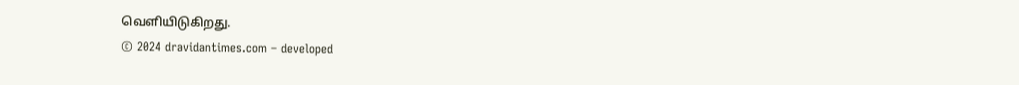வெளியிடுகிறது.
© 2024 dravidantimes.com – developed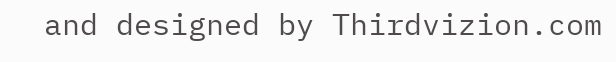and designed by Thirdvizion.com